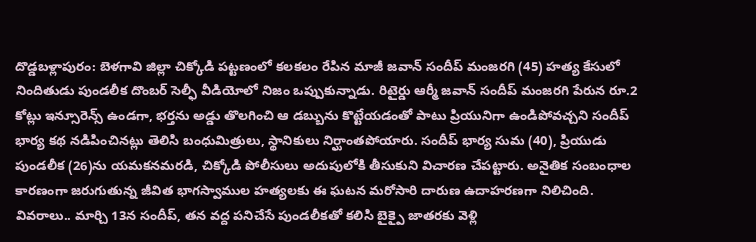దొడ్డబళ్లాపురం: బెళగావి జిల్లా చిక్కోడి పట్టణంలో కలకలం రేపిన మాజీ జవాన్ సందీప్ మంజరగి (45) హత్య కేసులో నిందితుడు పుండలీక దొంబర్ సెల్ఫీ వీడియోలో నిజం ఒప్పుకున్నాడు. రిటైర్డు ఆర్మీ జవాన్ సందీప్ మంజరగి పేరున రూ.2 కోట్లు ఇన్సూరెన్స్ ఉండగా, భర్తను అడ్డు తొలగించి ఆ డబ్బును కొట్టేయడంతో పాటు ప్రియునిగా ఉండిపోవచ్చని సందీప్ భార్య కథ నడిపించినట్లు తెలిసి బంధుమిత్రులు, స్థానికులు నిర్ఘాంతపోయారు. సందీప్ భార్య సుమ (40), ప్రియుడు పుండలీక (26)ను యమకనమరడి, చిక్కోడి పోలీసులు అదుపులోకి తీసుకుని విచారణ చేపట్టారు. అనైతిక సంబంధాల కారణంగా జరుగుతున్న జీవిత భాగస్వాముల హత్యలకు ఈ ఘటన మరోసారి దారుణ ఉదాహరణగా నిలిచింది. వివరాలు.. మార్చి 13న సందీప్, తన వద్ద పనిచేసే పుండలీకతో కలిసి బైక్పై జాతరకు వెళ్లి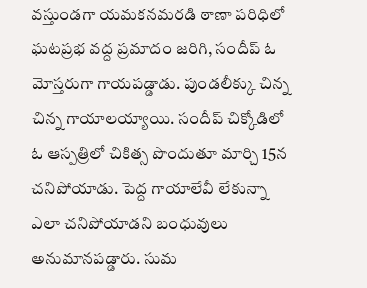వస్తుండగా యమకనమరడి ఠాణా పరిధిలో ఘటప్రభ వద్ద ప్రమాదం జరిగి, సందీప్ ఓ మోస్తరుగా గాయపడ్డాడు. పుండలీక్కు చిన్న చిన్న గాయాలయ్యాయి. సందీప్ చిక్కోడిలో ఓ ఆస్పత్రిలో చికిత్స పొందుతూ మార్చి 15న చనిపోయాడు. పెద్ద గాయాలేవీ లేకున్నా ఎలా చనిపోయాడని బంధువులు అనుమానపడ్డారు. సుమ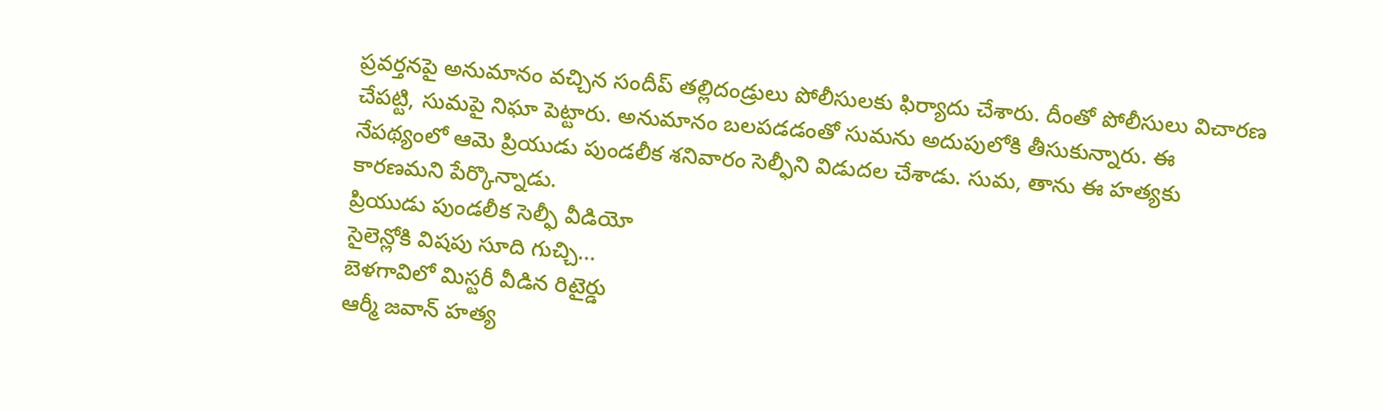ప్రవర్తనపై అనుమానం వచ్చిన సందీప్ తల్లిదండ్రులు పోలీసులకు ఫిర్యాదు చేశారు. దీంతో పోలీసులు విచారణ చేపట్టి, సుమపై నిఘా పెట్టారు. అనుమానం బలపడడంతో సుమను అదుపులోకి తీసుకున్నారు. ఈ నేపథ్యంలో ఆమె ప్రియుడు పుండలీక శనివారం సెల్ఫీని విడుదల చేశాడు. సుమ, తాను ఈ హత్యకు కారణమని పేర్కొన్నాడు.
ప్రియుడు పుండలీక సెల్ఫీ వీడియో
సైలెన్లోకి విషపు సూది గుచ్చి...
బెళగావిలో మిస్టరీ వీడిన రిటైర్డు
ఆర్మీ జవాన్ హత్య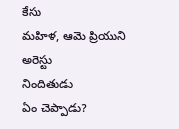కేసు
మహిళ, ఆమె ప్రియుని అరెస్టు
నిందితుడు
ఏం చెప్పాడు?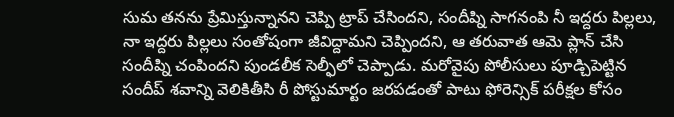సుమ తనను ప్రేమిస్తున్నానని చెప్పి ట్రాప్ చేసిందని, సందీప్ని సాగనంపి నీ ఇద్దరు పిల్లలు, నా ఇద్దరు పిల్లలు సంతోషంగా జీవిద్దామని చెప్పిందని, ఆ తరువాత ఆమె ప్లాన్ చేసి సందీప్ని చంపిందని పుండలీక సెల్ఫీలో చెప్పాడు. మరోవైపు పోలీసులు పూడ్చిపెట్టిన సందీప్ శవాన్ని వెలికితీసి రీ పోస్టుమార్టం జరపడంతో పాటు ఫోరెన్సిక్ పరీక్షల కోసం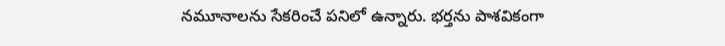నమూనాలను సేకరించే పనిలో ఉన్నారు. భర్తను పాశవికంగా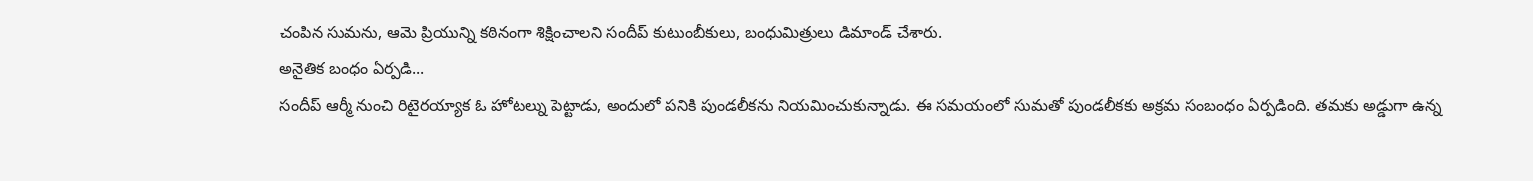చంపిన సుమను, ఆమె ప్రియున్ని కఠినంగా శిక్షించాలని సందీప్ కుటుంబీకులు, బంధుమిత్రులు డిమాండ్ చేశారు.
అనైతిక బంధం ఏర్పడి...
సందీప్ ఆర్మీ నుంచి రిటైరయ్యాక ఓ హోటల్ను పెట్టాడు, అందులో పనికి పుండలీకను నియమించుకున్నాడు. ఈ సమయంలో సుమతో పుండలీకకు అక్రమ సంబంధం ఏర్పడింది. తమకు అడ్డుగా ఉన్న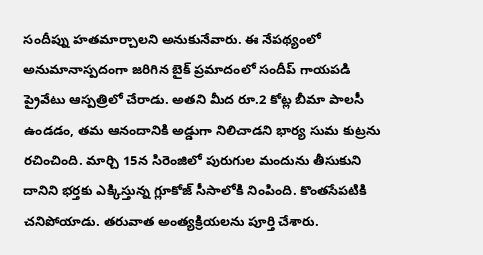సందీప్ను హతమార్చాలని అనుకునేవారు. ఈ నేపథ్యంలో అనుమానాస్పదంగా జరిగిన బైక్ ప్రమాదంలో సందీప్ గాయపడి ప్రైవేటు ఆస్పత్రిలో చేరాడు. అతని మీద రూ.2 కోట్ల బీమా పాలసీ ఉండడం, తమ ఆనందానికి అడ్డుగా నిలిచాడని భార్య సుమ కుట్రను రచించింది. మార్చి 15న సిరెంజిలో పురుగుల మందును తీసుకుని దానిని భర్తకు ఎక్కిస్తున్న గ్లూకోజ్ సీసాలోకి నింపింది. కొంతసేపటికి చనిపోయాడు. తరువాత అంత్యక్రియలను పూర్తి చేశారు.